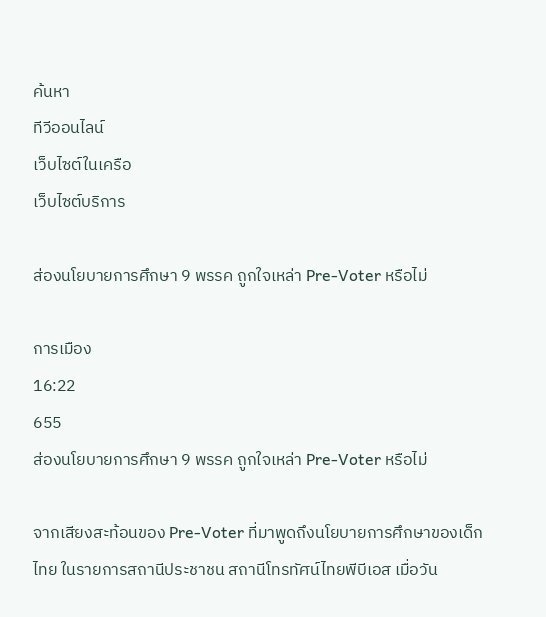ค้นหา
ทีวีออนไลน์
เว็บไซต์ในเครือ
เว็บไซต์บริการ

ส่องนโยบายการศึกษา 9 พรรค ถูกใจเหล่า Pre-Voter หรือไม่

การเมือง
16:22
655
ส่องนโยบายการศึกษา 9 พรรค ถูกใจเหล่า Pre-Voter หรือไม่

จากเสียงสะท้อนของ Pre-Voter ที่มาพูดถึงนโยบายการศึกษาของเด็กไทย ในรายการสถานีประชาชน สถานีโทรทัศน์ไทยพีบีเอส เมื่อวัน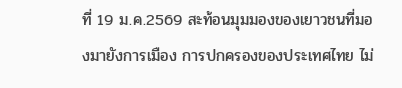ที่ 19 ม.ค.2569 สะท้อนมุมมองของเยาวชนที่มองมายังการเมือง การปกครองของประเทศไทย ไม่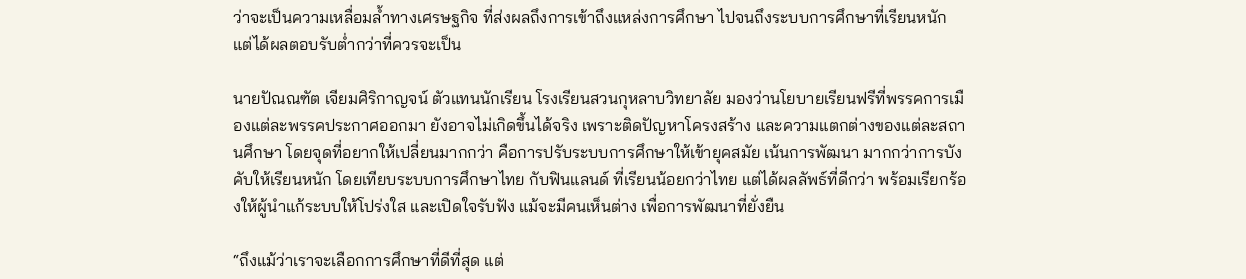ว่าจะเป็นความเหลื่อมล้ำทางเศรษฐกิจ ที่ส่งผลถึงการเข้าถึงแหล่งการศึกษา ไปจนถึงระบบการศึกษาที่เรียนหนัก แต่ได้ผลตอบรับต่ำกว่าที่ควรจะเป็น

นายปัณณฑัต เจียมศิริกาญจน์ ตัวแทนนักเรียน โรงเรียนสวนกุหลาบวิทยาลัย มองว่านโยบายเรียนฟรีที่พรรคการเมืองแต่ละพรรคประกาศออกมา ยังอาจไม่เกิดขึ้นได้จริง เพราะติดปัญหาโครงสร้าง และความแตกต่างของแต่ละสถานศึกษา โดยจุดที่อยากให้เปลี่ยนมากกว่า คือการปรับระบบการศึกษาให้เข้ายุคสมัย เน้นการพัฒนา มากกว่าการบังคับให้เรียนหนัก โดยเทียบระบบการศึกษาไทย กับฟินแลนด์ ที่เรียนน้อยกว่าไทย แต่ได้ผลลัพธ์ที่ดีกว่า พร้อมเรียกร้องให้ผู้นำแก้ระบบให้โปร่งใส และเปิดใจรับฟัง แม้จะมีคนเห็นต่าง เพื่อการพัฒนาที่ยั่งยืน

“ถึงแม้ว่าเราจะเลือกการศึกษาที่ดีที่สุด แต่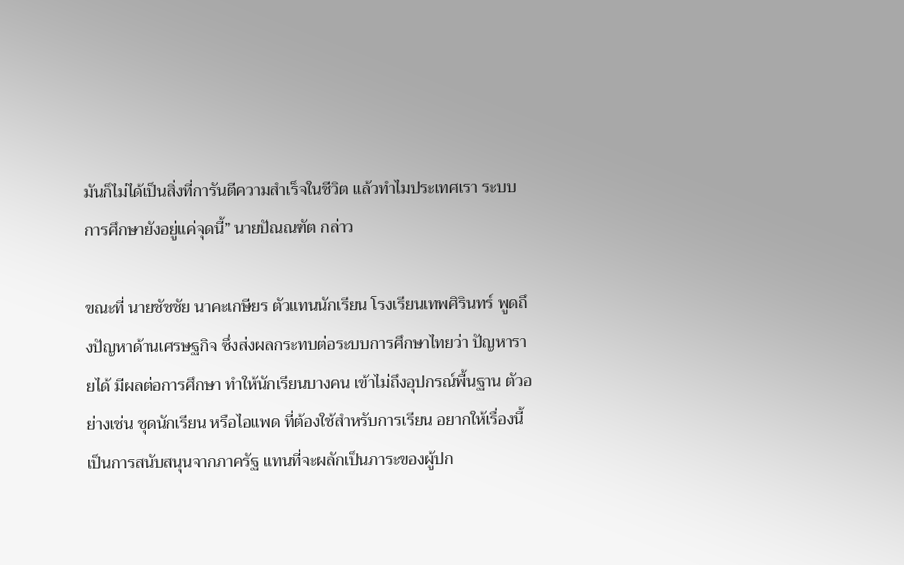มันก็ไม่ได้เป็นสิ่งที่การันตีความสำเร็จในชีวิต แล้วทำไมประเทศเรา ระบบการศึกษายังอยู่แค่จุดนี้” นายปัณณฑัต กล่าว

ขณะที่ นายชัชชัย นาคะเกษียร ตัวแทนนักเรียน โรงเรียนเทพศิรินทร์ พูดถึงปัญหาด้านเศรษฐกิจ ซึ่งส่งผลกระทบต่อระบบการศึกษาไทยว่า ปัญหารายได้ มีผลต่อการศึกษา ทำให้นักเรียนบางคน เข้าไม่ถึงอุปกรณ์พื้นฐาน ตัวอย่างเช่น ชุดนักเรียน หรือไอแพด ที่ต้องใช้สำหรับการเรียน อยากให้เรื่องนี้ เป็นการสนับสนุนจากภาครัฐ แทนที่จะผลักเป็นภาระของผู้ปก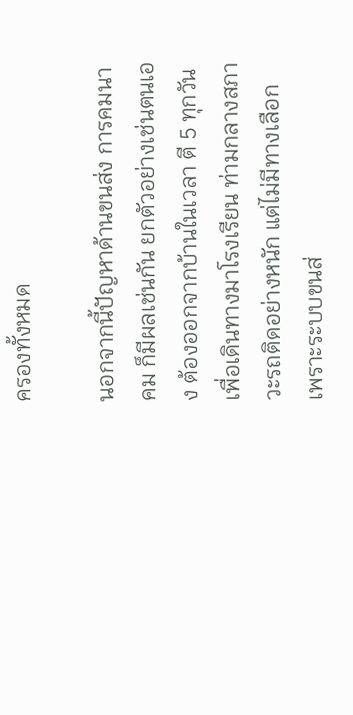ครองทั้งหมด

นอกจากนี้ปัญหาด้านขนส่ง การคมนาคม ก็มีผลเช่นกัน ยกตัวอย่างเช่นตนเอง ต้องออกจากบ้านในเวลา ตี 5 ทุกวัน เพื่อเดินทางมาโรงเรียน ท่ามกลางสภาวะรถติดอย่างหนัก แต่ไม่มีทางเลือก เพราะระบบขนส่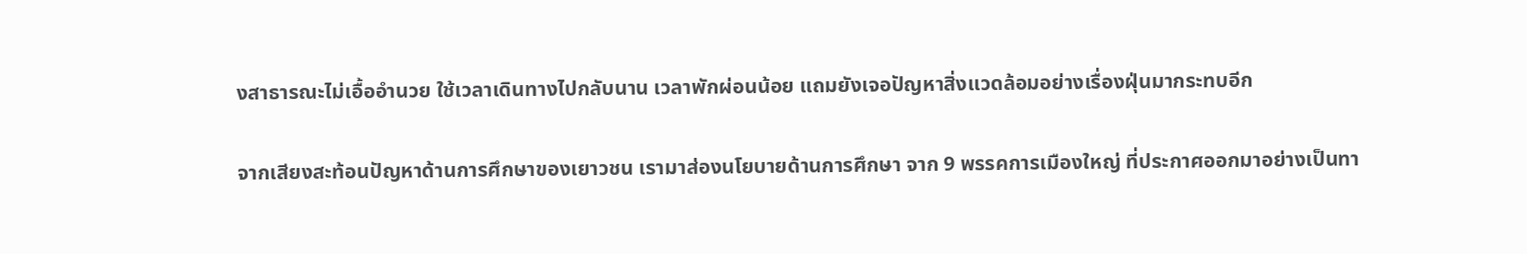งสาธารณะไม่เอื้ออำนวย ใช้เวลาเดินทางไปกลับนาน เวลาพักผ่อนน้อย แถมยังเจอปัญหาสิ่งแวดล้อมอย่างเรื่องฝุ่นมากระทบอีก

จากเสียงสะท้อนปัญหาด้านการศึกษาของเยาวชน เรามาส่องนโยบายด้านการศึกษา จาก 9 พรรคการเมืองใหญ่ ที่ประกาศออกมาอย่างเป็นทา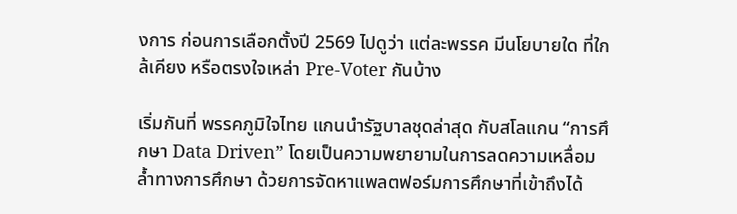งการ ก่อนการเลือกตั้งปี 2569 ไปดูว่า แต่ละพรรค มีนโยบายใด ที่ใกล้เคียง หรือตรงใจเหล่า Pre-Voter กันบ้าง

เริ่มกันที่ พรรคภูมิใจไทย แกนนำรัฐบาลชุดล่าสุด กับสโลแกน “การศึกษา Data Driven” โดยเป็นความพยายามในการลดความเหลื่อมล้ำทางการศึกษา ด้วยการจัดหาแพลตฟอร์มการศึกษาที่เข้าถึงได้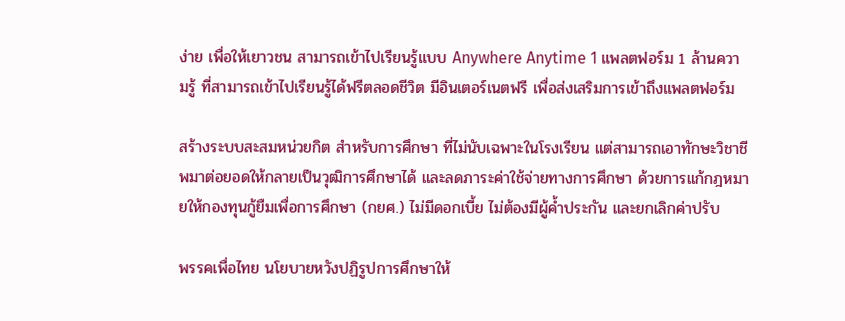ง่าย เพื่อให้เยาวชน สามารถเข้าไปเรียนรู้แบบ Anywhere Anytime 1 แพลตฟอร์ม 1 ล้านความรู้ ที่สามารถเข้าไปเรียนรู้ได้ฟรีตลอดชีวิต มีอินเตอร์เนตฟรี เพื่อส่งเสริมการเข้าถึงแพลตฟอร์ม

สร้างระบบสะสมหน่วยกิต สำหรับการศึกษา ที่ไม่นับเฉพาะในโรงเรียน แต่สามารถเอาทักษะวิชาชีพมาต่อยอดให้กลายเป็นวุฒิการศึกษาได้ และลดภาระค่าใช้จ่ายทางการศึกษา ด้วยการแก้กฎหมายให้กองทุนกู้ยืมเพื่อการศึกษา (กยศ.) ไม่มีดอกเบี้ย ไม่ต้องมีผู้ค้ำประกัน และยกเลิกค่าปรับ

พรรคเพื่อไทย นโยบายหวังปฏิรูปการศึกษาให้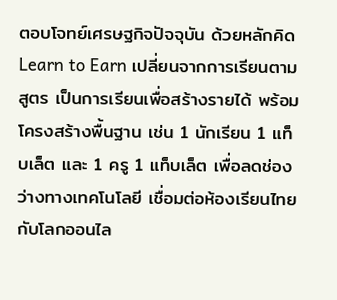ตอบโจทย์เศรษฐกิจปัจจุบัน ด้วยหลักคิด Learn to Earn เปลี่ยนจากการเรียนตามสูตร เป็นการเรียนเพื่อสร้างรายได้ พร้อมโครงสร้างพื้นฐาน เช่น 1 นักเรียน 1 แท็บเล็ต และ 1 ครู 1 แท็บเล็ต เพื่อลดช่องว่างทางเทคโนโลยี เชื่อมต่อห้องเรียนไทยกับโลกออนไล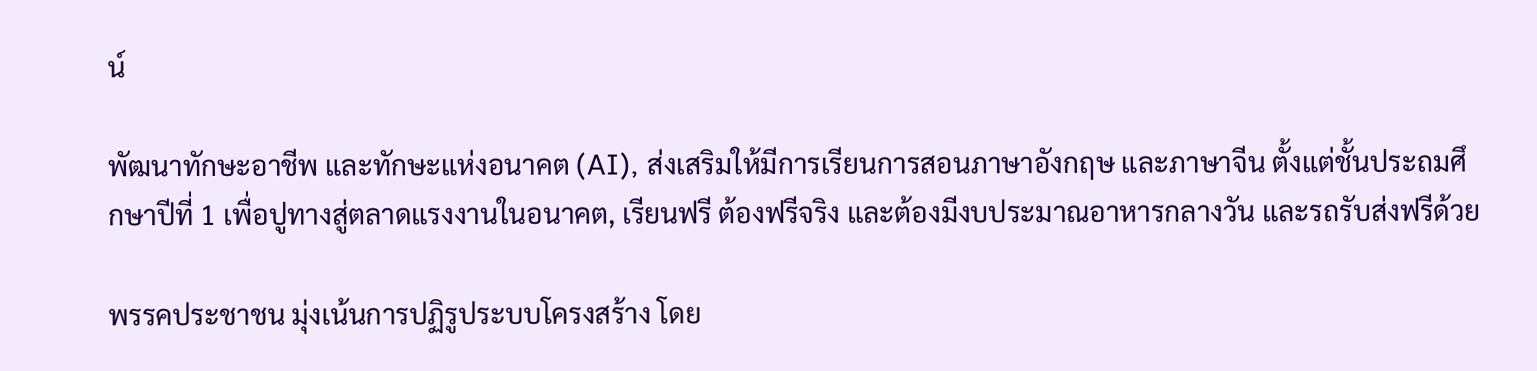น์

พัฒนาทักษะอาชีพ และทักษะแห่งอนาคต (AI), ส่งเสริมให้มีการเรียนการสอนภาษาอังกฤษ และภาษาจีน ตั้งแต่ชั้นประถมศึกษาปีที่ 1 เพื่อปูทางสู่ตลาดแรงงานในอนาคต, เรียนฟรี ต้องฟรีจริง และต้องมีงบประมาณอาหารกลางวัน และรถรับส่งฟรีด้วย

พรรคประชาชน มุ่งเน้นการปฏิรูประบบโครงสร้าง โดย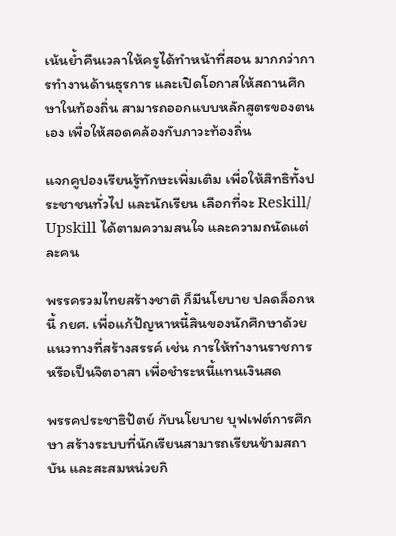เน้นย้ำคืนเวลาให้ครูได้ทำหน้าที่สอน มากกว่าการทำงานด้านธุรการ และเปิดโอกาสให้สถานศึกษาในท้องถิ่น สามารถออกแบบหลักสูตรของตนเอง เพื่อให้สอดคล้องกับภาวะท้องถิ่น

แจกคูปองเรียนรู้ทักษะเพิ่มเติม เพื่อให้สิทธิทั้งประชาชนทั่วไป และนักเรียน เลือกที่จะ Reskill/ Upskill ได้ตามความสนใจ และความถนัดแต่ละคน

พรรครวมไทยสร้างชาติ ก็มีนโยบาย ปลดล็อกหนี้ กยศ. เพื่อแก้ปัญหาหนี้สินของนักศึกษาด้วยแนวทางที่สร้างสรรค์ เช่น การให้ทำงานราชการ หรือเป็นจิตอาสา เพื่อชำระหนี้แทนเงินสด

พรรคประชาธิปัตย์ กับนโยบาย บุฟเฟต์การศึกษา สร้างระบบที่นักเรียนสามารถเรียนข้ามสถาบัน และสะสมหน่วยกิ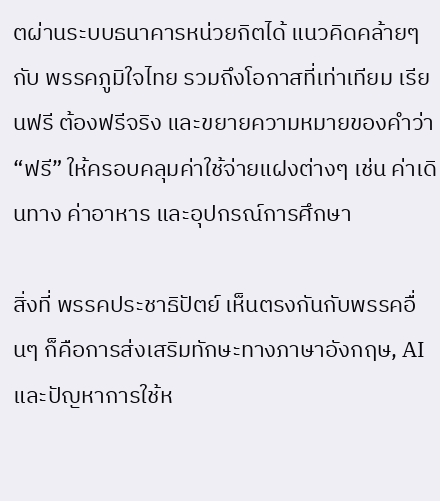ตผ่านระบบธนาคารหน่วยกิตได้ แนวคิดคล้ายๆ กับ พรรคภูมิใจไทย รวมถึงโอกาสที่เท่าเทียม เรียนฟรี ต้องฟรีจริง และขยายความหมายของคำว่า “ฟรี” ให้ครอบคลุมค่าใช้จ่ายแฝงต่างๆ เช่น ค่าเดินทาง ค่าอาหาร และอุปกรณ์การศึกษา

สิ่งที่ พรรคประชาธิปัตย์ เห็นตรงกันกับพรรคอื่นๆ ก็คือการส่งเสริมทักษะทางภาษาอังกฤษ, AI และปัญหาการใช้ห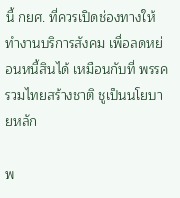นี้ กยศ. ที่ควรเปิดช่องทางให้ทำงานบริการสังคม เพื่อลดหย่อนหนี้สินได้ เหมือนกับที่ พรรครวมไทยสร้างชาติ ชูเป็นนโยบายหลัก

พ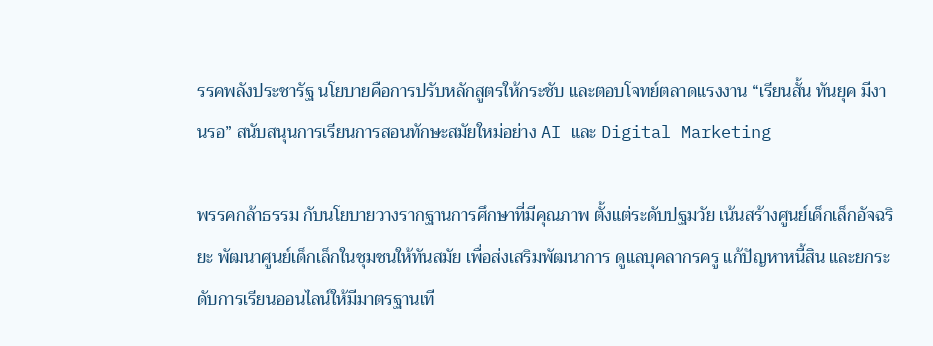รรคพลังประชารัฐ นโยบายคือการปรับหลักสูตรให้กระชับ และตอบโจทย์ตลาดแรงงาน “เรียนสั้น ทันยุค มีงานรอ” สนับสนุนการเรียนการสอนทักษะสมัยใหม่อย่าง AI และ Digital Marketing

พรรคกล้าธรรม กับนโยบายวางรากฐานการศึกษาที่มีคุณภาพ ตั้งแต่ระดับปฐมวัย เน้นสร้างศูนย์เด็กเล็กอัจฉริยะ พัฒนาศูนย์เด็กเล็กในชุมชนให้ทันสมัย เพื่อส่งเสริมพัฒนาการ ดูแลบุคลากรครู แก้ปัญหาหนี้สิน และยกระดับการเรียนออนไลน์ให้มีมาตรฐานเที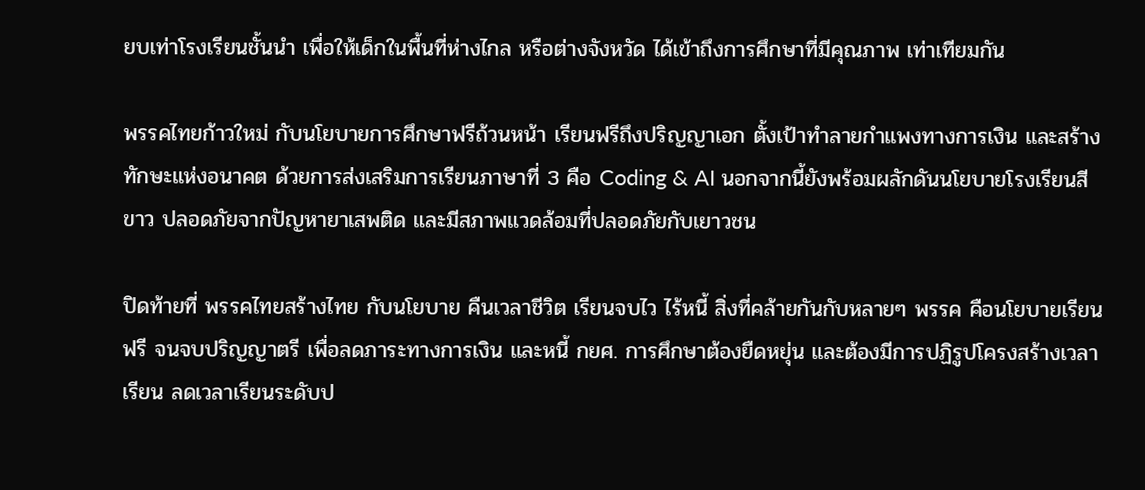ยบเท่าโรงเรียนชั้นนำ เพื่อให้เด็กในพื้นที่ห่างไกล หรือต่างจังหวัด ได้เข้าถึงการศึกษาที่มีคุณภาพ เท่าเทียมกัน

พรรคไทยก้าวใหม่ กับนโยบายการศึกษาฟรีถ้วนหน้า เรียนฟรีถึงปริญญาเอก ตั้งเป้าทำลายกำแพงทางการเงิน และสร้างทักษะแห่งอนาคต ด้วยการส่งเสริมการเรียนภาษาที่ 3 คือ Coding & AI นอกจากนี้ยังพร้อมผลักดันนโยบายโรงเรียนสีขาว ปลอดภัยจากปัญหายาเสพติด และมีสภาพแวดล้อมที่ปลอดภัยกับเยาวชน

ปิดท้ายที่ พรรคไทยสร้างไทย กับนโยบาย คืนเวลาชีวิต เรียนจบไว ไร้หนี้ สิ่งที่คล้ายกันกับหลายๆ พรรค คือนโยบายเรียนฟรี จนจบปริญญาตรี เพื่อลดภาระทางการเงิน และหนี้ กยศ. การศึกษาต้องยืดหยุ่น และต้องมีการปฏิรูปโครงสร้างเวลาเรียน ลดเวลาเรียนระดับป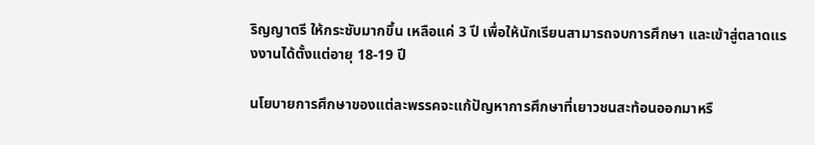ริญญาตรี ให้กระชับมากขึ้น เหลือแค่ 3 ปี เพื่อให้นักเรียนสามารถจบการศึกษา และเข้าสู่ตลาดแรงงานได้ตั้งแต่อายุ 18-19 ปี

นโยบายการศึกษาของแต่ละพรรคจะแก้ปัญหาการศึกษาที่เยาวชนสะท้อนออกมาหรื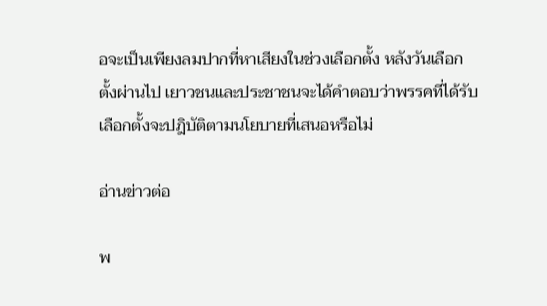อจะเป็นเพียงลมปากที่หาเสียงในช่วงเลือกตั้ง หลังวันเลือกตั้งผ่านไป เยาวชนและประชาชนจะได้คำตอบว่าพรรคที่ได้รับเลือกตั้งจะปฎิบัติตามนโยบายที่เสนอหรือไม่

อ่านข่าวต่อ

พ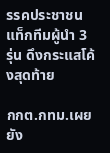รรคประชาชน แท็กทีมผู้นำ 3 รุ่น ดึงกระแสโค้งสุดท้าย

กกต.กทม.เผยยัง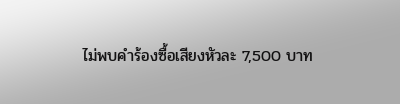ไม่พบคำร้องซื้อเสียงหัวละ 7,500 บาท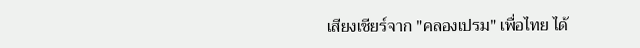เสียงเชียร์จาก "คลองเปรม" เพื่อไทย ได้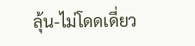ลุ้น-ไม่โดดเดี่ยว